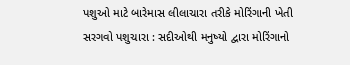પશુઓ માટે બારેમાસ લીલાચારા તરીકે મોરિંગાની ખેતી
સરગવો પશુચારા : સદીઓથી મનુષ્યો દ્વારા મોરિંગાનો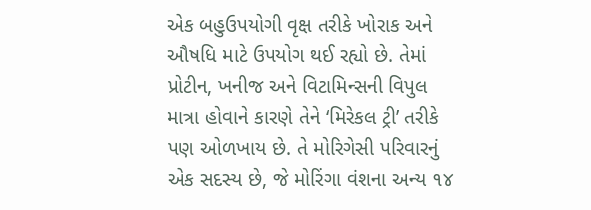એક બહુઉપયોગી વૃક્ષ તરીકે ખોરાક અને ઔષધિ માટે ઉપયોગ થઈ રહ્યો છે. તેમાં પ્રોટીન, ખનીજ અને વિટામિન્સની વિપુલ માત્રા હોવાને કારણે તેને ‘મિરેકલ ટ્રી’ તરીકે પણ ઓળખાય છે. તે મોરિગેસી પરિવારનું એક સદસ્ય છે, જે મોરિંગા વંશના અન્ય ૧૪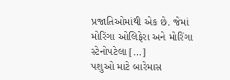પ્રજાતિઓમાંથી એક છે. જેમાં મોરિંગા ઓલિફેરા અને મોરિંગા સ્ટેનોપટેલા […]
પશુઓ માટે બારેમાસ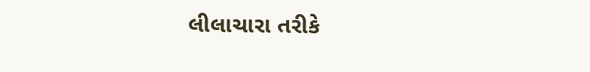લીલાચારા તરીકે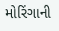મોરિંગાની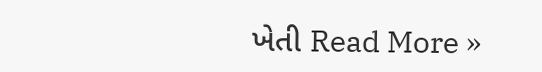ખેતી Read More »